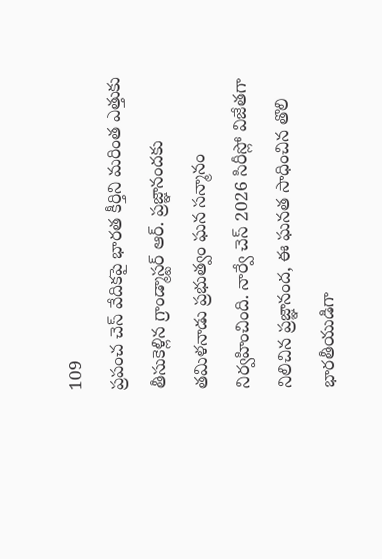109
ప్రపంచ చెస్ వేదికపై భారత కీర్తిని మరింత ఎత్తుకు తీసుకెళ్లిన గ్రాండ్మాస్టర్ ఆర్. ప్రజ్ఞానందకు తమిళనాడు ప్రభుత్వం ఘన సన్మానం నిర్వహించింది. నార్వే చెస్ 2026 సిరీస్లో విజేతగా నిలిచిన ప్రజ్ఞానంద, ఈ ఘనత సాధించిన తొలి భారతీయుడిగా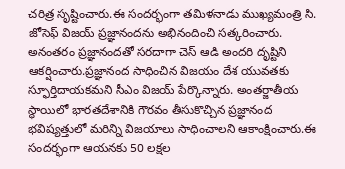చరిత్ర సృష్టించారు.ఈ సందర్భంగా తమిళనాడు ముఖ్యమంత్రి సి. జోసెఫ్ విజయ్ ప్రజ్ఞానందను అభినందించి సత్కరించారు. అనంతరం ప్రజ్ఞానందతో సరదాగా చెస్ ఆడి అందరి దృష్టిని ఆకర్షించారు.ప్రజ్ఞానంద సాధించిన విజయం దేశ యువతకు స్ఫూర్తిదాయకమని సీఎం విజయ్ పేర్కొన్నారు. అంతర్జాతీయ స్థాయిలో భారతదేశానికి గౌరవం తీసుకొచ్చిన ప్రజ్ఞానంద భవిష్యత్తులో మరిన్ని విజయాలు సాధించాలని ఆకాంక్షించారు.ఈ సందర్భంగా ఆయనకు 50 లక్షల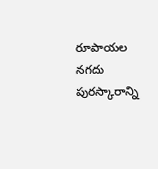రూపాయల నగదు పురస్కారాన్ని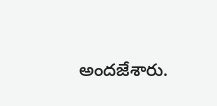అందజేశారు.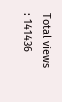Total views : 141436